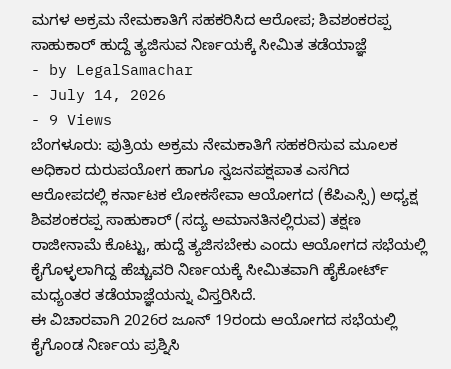ಮಗಳ ಅಕ್ರಮ ನೇಮಕಾತಿಗೆ ಸಹಕರಿಸಿದ ಆರೋಪ; ಶಿವಶಂಕರಪ್ಪ ಸಾಹುಕಾರ್ ಹುದ್ದೆ ತ್ಯಜಿಸುವ ನಿರ್ಣಯಕ್ಕೆ ಸೀಮಿತ ತಡೆಯಾಜ್ಞೆ
- by LegalSamachar
- July 14, 2026
- 9 Views
ಬೆಂಗಳೂರು: ಪುತ್ರಿಯ ಅಕ್ರಮ ನೇಮಕಾತಿಗೆ ಸಹಕರಿಸುವ ಮೂಲಕ ಅಧಿಕಾರ ದುರುಪಯೋಗ ಹಾಗೂ ಸ್ವಜನಪಕ್ಷಪಾತ ಎಸಗಿದ ಆರೋಪದಲ್ಲಿ ಕರ್ನಾಟಕ ಲೋಕಸೇವಾ ಆಯೋಗದ (ಕೆಪಿಎಸ್ಸಿ) ಅಧ್ಯಕ್ಷ ಶಿವಶಂಕರಪ್ಪ ಸಾಹುಕಾರ್ (ಸದ್ಯ ಅಮಾನತಿನಲ್ಲಿರುವ) ತಕ್ಷಣ ರಾಜೀನಾಮೆ ಕೊಟ್ಟು, ಹುದ್ದೆ ತ್ಯಜಿಸಬೇಕು ಎಂದು ಆಯೋಗದ ಸಭೆಯಲ್ಲಿ ಕೈಗೊಳ್ಳಲಾಗಿದ್ದ ಹೆಚ್ಚುವರಿ ನಿರ್ಣಯಕ್ಕೆ ಸೀಮಿತವಾಗಿ ಹೈಕೋರ್ಟ್ ಮಧ್ಯಂತರ ತಡೆಯಾಜ್ಞೆಯನ್ನು ವಿಸ್ತರಿಸಿದೆ.
ಈ ವಿಚಾರವಾಗಿ 2026ರ ಜೂನ್ 19ರಂದು ಆಯೋಗದ ಸಭೆಯಲ್ಲಿ ಕೈಗೊಂಡ ನಿರ್ಣಯ ಪ್ರಶ್ನಿಸಿ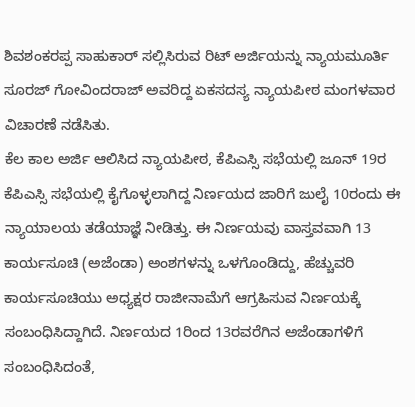ಶಿವಶಂಕರಪ್ಪ ಸಾಹುಕಾರ್ ಸಲ್ಲಿಸಿರುವ ರಿಟ್ ಅರ್ಜಿಯನ್ನು ನ್ಯಾಯಮೂರ್ತಿ ಸೂರಜ್ ಗೋವಿಂದರಾಜ್ ಅವರಿದ್ದ ಏಕಸದಸ್ಯ ನ್ಯಾಯಪೀಠ ಮಂಗಳವಾರ ವಿಚಾರಣೆ ನಡೆಸಿತು.
ಕೆಲ ಕಾಲ ಅರ್ಜಿ ಆಲಿಸಿದ ನ್ಯಾಯಪೀಠ, ಕೆಪಿಎಸ್ಸಿ ಸಭೆಯಲ್ಲಿ ಜೂನ್ 19ರ ಕೆಪಿಎಸ್ಸಿ ಸಭೆಯಲ್ಲಿ ಕೈಗೊಳ್ಳಲಾಗಿದ್ದ ನಿರ್ಣಯದ ಜಾರಿಗೆ ಜುಲೈ 10ರಂದು ಈ ನ್ಯಾಯಾಲಯ ತಡೆಯಾಜ್ಞೆ ನೀಡಿತ್ತು. ಈ ನಿರ್ಣಯವು ವಾಸ್ತವವಾಗಿ 13 ಕಾರ್ಯಸೂಚಿ (ಅಜೆಂಡಾ) ಅಂಶಗಳನ್ನು ಒಳಗೊಂಡಿದ್ದು, ಹೆಚ್ಚುವರಿ ಕಾರ್ಯಸೂಚಿಯು ಅಧ್ಯಕ್ಷರ ರಾಜೀನಾಮೆಗೆ ಆಗ್ರಹಿಸುವ ನಿರ್ಣಯಕ್ಕೆ ಸಂಬಂಧಿಸಿದ್ದಾಗಿದೆ. ನಿರ್ಣಯದ 1ರಿಂದ 13ರವರೆಗಿನ ಅಜೆಂಡಾಗಳಿಗೆ ಸಂಬಂಧಿಸಿದಂತೆ,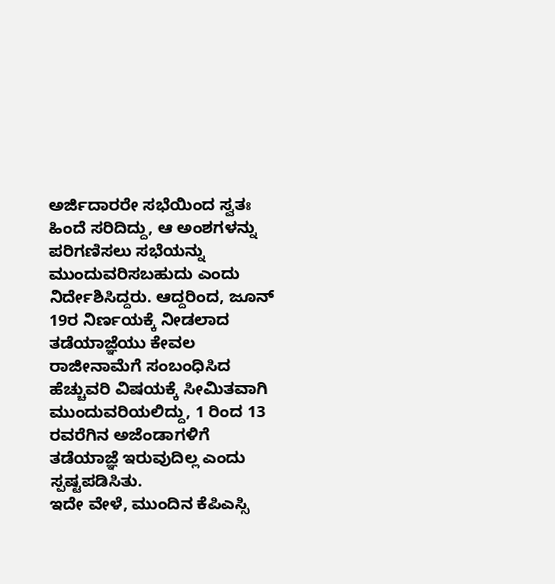ಅರ್ಜಿದಾರರೇ ಸಭೆಯಿಂದ ಸ್ವತಃ ಹಿಂದೆ ಸರಿದಿದ್ದು, ಆ ಅಂಶಗಳನ್ನು ಪರಿಗಣಿಸಲು ಸಭೆಯನ್ನು ಮುಂದುವರಿಸಬಹುದು ಎಂದು ನಿರ್ದೇಶಿಸಿದ್ದರು. ಆದ್ದರಿಂದ, ಜೂನ್ 19ರ ನಿರ್ಣಯಕ್ಕೆ ನೀಡಲಾದ ತಡೆಯಾಜ್ಞೆಯು ಕೇವಲ ರಾಜೀನಾಮೆಗೆ ಸಂಬಂಧಿಸಿದ ಹೆಚ್ಚುವರಿ ವಿಷಯಕ್ಕೆ ಸೀಮಿತವಾಗಿ ಮುಂದುವರಿಯಲಿದ್ದು, 1 ರಿಂದ 13 ರವರೆಗಿನ ಅಜೆಂಡಾಗಳಿಗೆ ತಡೆಯಾಜ್ಞೆ ಇರುವುದಿಲ್ಲ ಎಂದು ಸ್ಪಷ್ಟಪಡಿಸಿತು.
ಇದೇ ವೇಳೆ, ಮುಂದಿನ ಕೆಪಿಎಸ್ಸಿ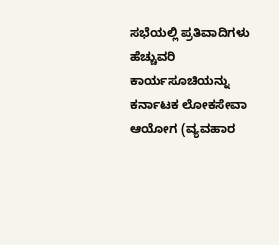ಸಭೆಯಲ್ಲಿ ಪ್ರತಿವಾದಿಗಳು ಹೆಚ್ಚುವರಿ ಕಾರ್ಯಸೂಚಿಯನ್ನು ಕರ್ನಾಟಕ ಲೋಕಸೇವಾ ಆಯೋಗ (ವ್ಯವಹಾರ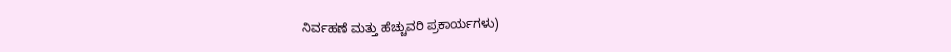ನಿರ್ವಹಣೆ ಮತ್ತು ಹೆಚ್ಚುವರಿ ಪ್ರಕಾರ್ಯಗಳು)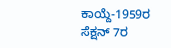ಕಾಯ್ದೆ-1959ರ ಸೆಕ್ಷನ್ 7ರ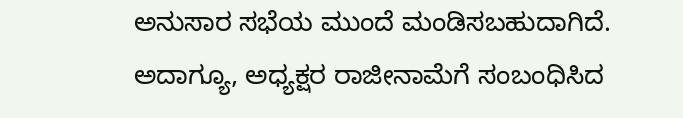ಅನುಸಾರ ಸಭೆಯ ಮುಂದೆ ಮಂಡಿಸಬಹುದಾಗಿದೆ. ಅದಾಗ್ಯೂ, ಅಧ್ಯಕ್ಷರ ರಾಜೀನಾಮೆಗೆ ಸಂಬಂಧಿಸಿದ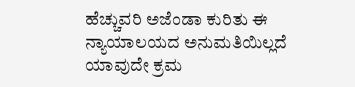ಹೆಚ್ಚುವರಿ ಅಜೆಂಡಾ ಕುರಿತು ಈ ನ್ಯಾಯಾಲಯದ ಅನುಮತಿಯಿಲ್ಲದೆ ಯಾವುದೇ ಕ್ರಮ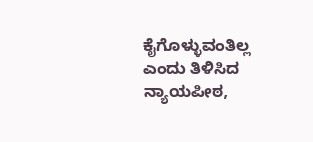ಕೈಗೊಳ್ಳುವಂತಿಲ್ಲ ಎಂದು ತಿಳಿಸಿದ ನ್ಯಾಯಪೀಠ,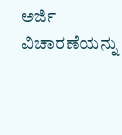ಅರ್ಜಿ ವಿಚಾರಣೆಯನ್ನು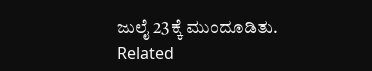ಜುಲೈ 23ಕ್ಕೆ ಮುಂದೂಡಿತು.
Related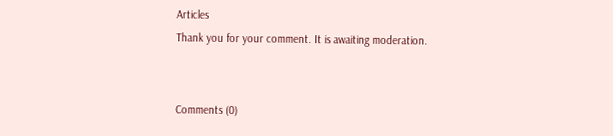Articles
Thank you for your comment. It is awaiting moderation.


Comments (0)